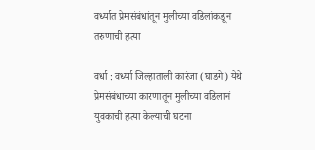वर्ध्यात प्रेमसंबंधांतून मुलीच्या वडिलांकडून तरुणाची हत्या

वर्धा : वर्ध्या जिल्हाताली कारंजा (घाडगे) येथे प्रेमसंबंधाच्या कारणातून मुलीच्या वडिलानं युवकाची हत्या केल्याची घटना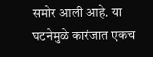समोर आली आहे. या घटनेमुळे कारंजात एकच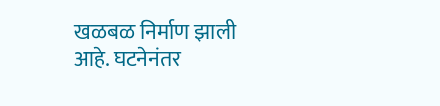खळबळ निर्माण झाली आहे. घटनेनंतर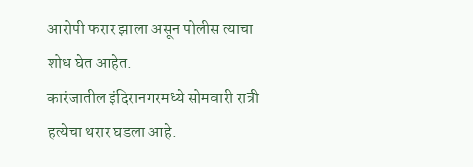आरोपी फरार झाला असून पोलीस त्याचा शोध घेत आहेत.
कारंजातील इंदिरानगरमध्ये सोमवारी रात्री हत्येचा थरार घडला आहे.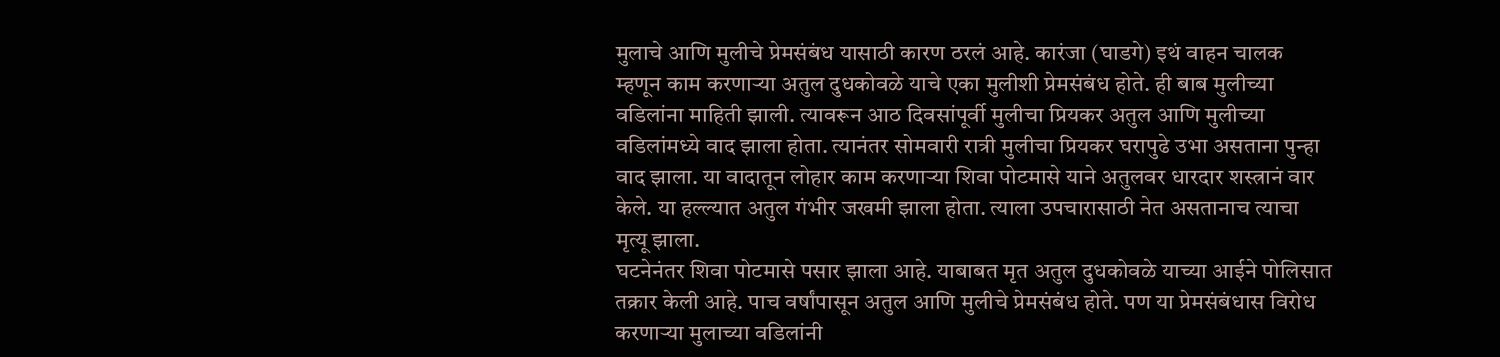मुलाचे आणि मुलीचे प्रेमसंबंध यासाठी कारण ठरलं आहे. कारंजा (घाडगे) इथं वाहन चालक म्हणून काम करणाऱ्या अतुल दुधकोवळे याचे एका मुलीशी प्रेमसंबंध होते. ही बाब मुलीच्या वडिलांना माहिती झाली. त्यावरून आठ दिवसांपूर्वी मुलीचा प्रियकर अतुल आणि मुलीच्या वडिलांमध्ये वाद झाला होता. त्यानंतर सोमवारी रात्री मुलीचा प्रियकर घरापुढे उभा असताना पुन्हा वाद झाला. या वादातून लोहार काम करणाऱ्या शिवा पोटमासे याने अतुलवर धारदार शस्त्रानं वार केले. या हल्ल्यात अतुल गंभीर जखमी झाला होता. त्याला उपचारासाठी नेत असतानाच त्याचा मृत्यू झाला.
घटनेनंतर शिवा पोटमासे पसार झाला आहे. याबाबत मृत अतुल दुधकोवळे याच्या आईने पोलिसात तक्रार केली आहे. पाच वर्षांपासून अतुल आणि मुलीचे प्रेमसंबंध होते. पण या प्रेमसंबंधास विरोध करणाऱ्या मुलाच्या वडिलांनी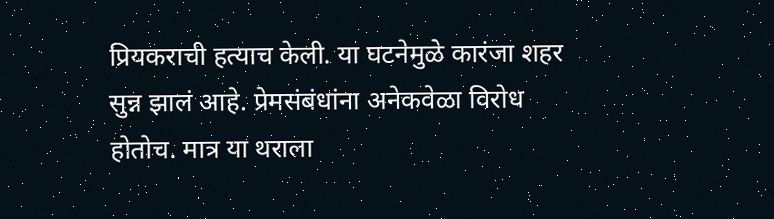प्रियकराची हत्याच केली. या घटनेमुळे कारंजा शहर सुन्न झालं आहे. प्रेमसंबंधांना अनेकवेळा विरोध होतोच. मात्र या थराला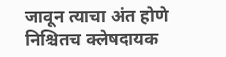जावून त्याचा अंत होणे निश्चितच क्लेषदायक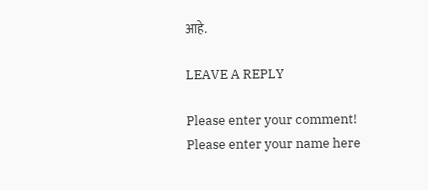आहे.

LEAVE A REPLY

Please enter your comment!
Please enter your name here